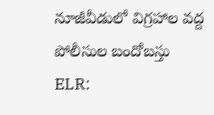నూజీవీడులో విగ్రహాల వద్ద పోలీసుల బందోబస్తు
ELR: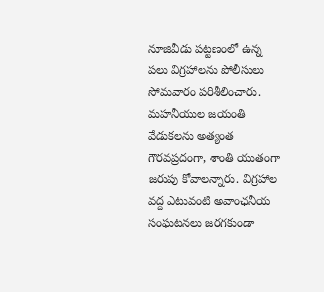నూజివీడు పట్టణంలో ఉన్న పలు విగ్రహాలను పోలీసులు సోమవారం పరిశీలించారు. మహనీయుల జయంతి వేడుకలను అత్యంత గౌరవప్రదంగా, శాంతి యుతంగా జరుపు కోవాలన్నారు. విగ్రహాల వద్ద ఎటువంటి అవాంఛనీయ సంఘటనలు జరగకుండా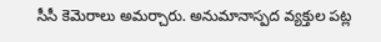సీసీ కెమెరాలు అమర్చారు. అనుమానాస్పద వ్యక్తుల పట్ల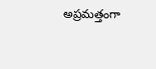అప్రమత్తంగా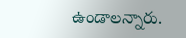ఉండాలన్నారు.